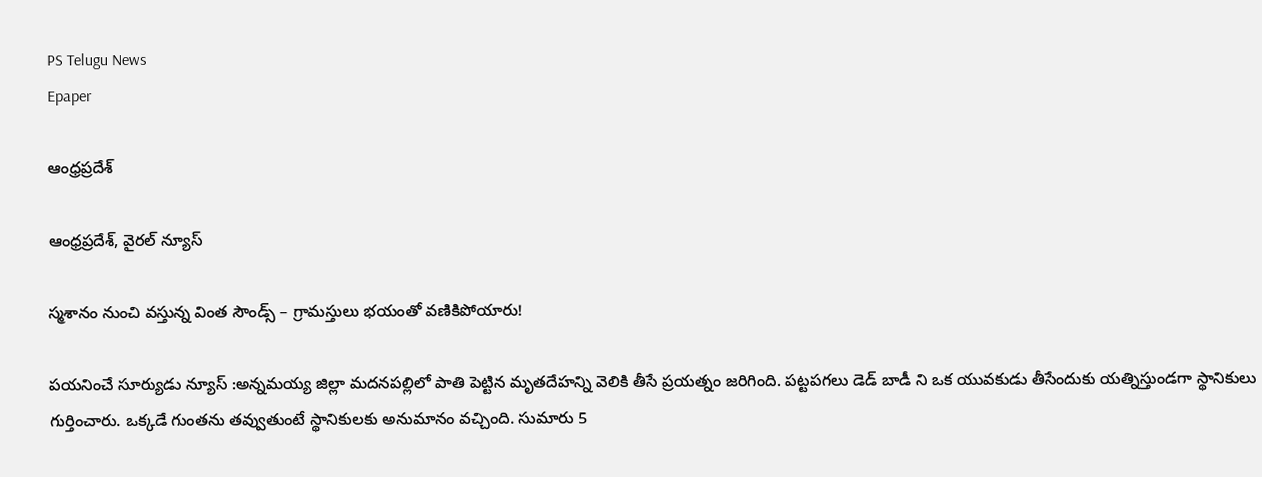PS Telugu News
Epaper

ఆంధ్రప్రదేశ్

ఆంధ్రప్రదేశ్, వైరల్ న్యూస్

స్మశానం నుంచి వస్తున్న వింత సౌండ్స్‌ – గ్రామస్తులు భయంతో వణికిపోయారు!

పయనించే సూర్యుడు న్యూస్ :అన్నమయ్య జిల్లా మదనపల్లిలో పాతి పెట్టిన మృతదేహన్ని వెలికి తీసే ప్రయత్నం జరిగింది. పట్టపగలు డెడ్ బాడీ ని ఒక యువకుడు తీసేందుకు యత్నిస్తుండగా స్థానికులు గుర్తించారు. ఒక్కడే గుంతను తవ్వుతుంటే స్థానికులకు అనుమానం వచ్చింది. సుమారు 5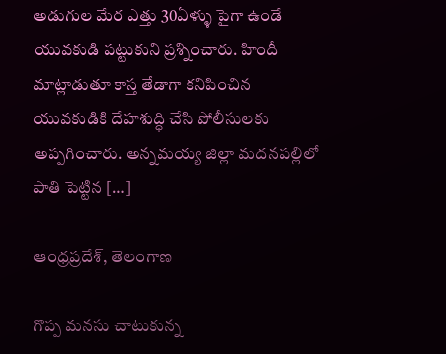అడుగుల మేర ఎత్తు 30ఏళ్ళు పైగా ఉండే యువకుడి పట్టుకుని ప్రశ్నించారు. హిందీ మాట్లాడుతూ కాస్త తేడాగా కనిపించిన యువకుడికి దేహశుద్ధి చేసి పోలీసులకు అప్పగించారు. అన్నమయ్య జిల్లా మదనపల్లిలో పాతి పెట్టిన […]

ఆంధ్రప్రదేశ్, తెలంగాణ

గొప్ప మనసు చాటుకున్న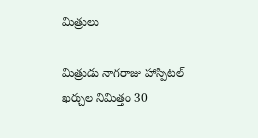మిత్రులు

మిత్రుడు నాగరాజు హాస్పిటల్ ఖర్చుల నిమిత్తం 30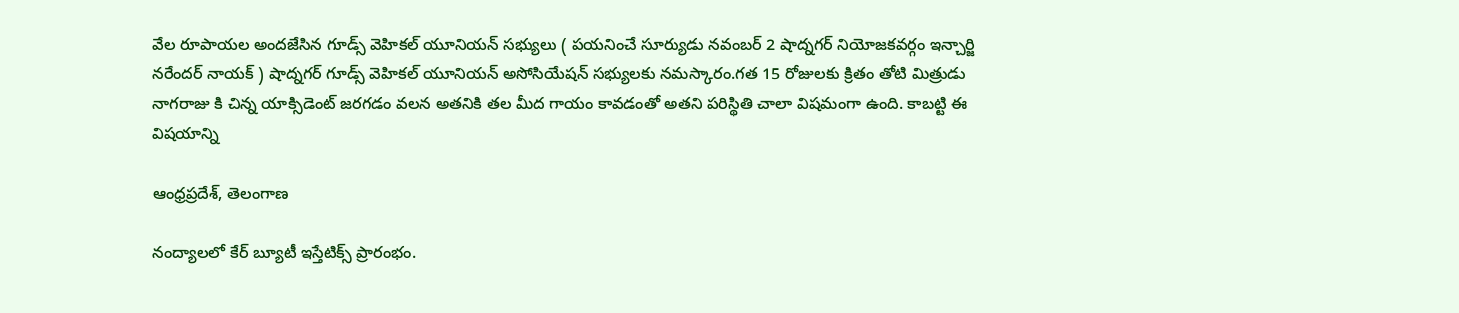వేల రూపాయల అందజేసిన గూడ్స్ వెహికల్ యూనియన్ సభ్యులు ( పయనించే సూర్యుడు నవంబర్ 2 షాద్నగర్ నియోజకవర్గం ఇన్చార్జి నరేందర్ నాయక్ ) షాద్నగర్ గూడ్స్ వెహికల్ యూనియన్ అసోసియేషన్ సభ్యులకు నమస్కారం.గత 15 రోజులకు క్రితం తోటి మిత్రుడు నాగరాజు కి చిన్న యాక్సిడెంట్ జరగడం వలన అతనికి తల మీద గాయం కావడంతో అతని పరిస్థితి చాలా విషమంగా ఉంది. కాబట్టి ఈ విషయాన్ని

ఆంధ్రప్రదేశ్, తెలంగాణ

నంద్యాలలో కేర్ బ్యూటీ ఇస్తేటిక్స్ ప్రారంభం.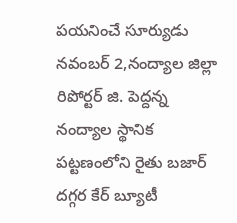పయనించే సూర్యుడు నవంబర్ 2,నంద్యాల జిల్లా రిపోర్టర్ జి. పెద్దన్న నంద్యాల స్థానిక పట్టణంలోని రైతు బజార్ దగ్గర కేర్ బ్యూటీ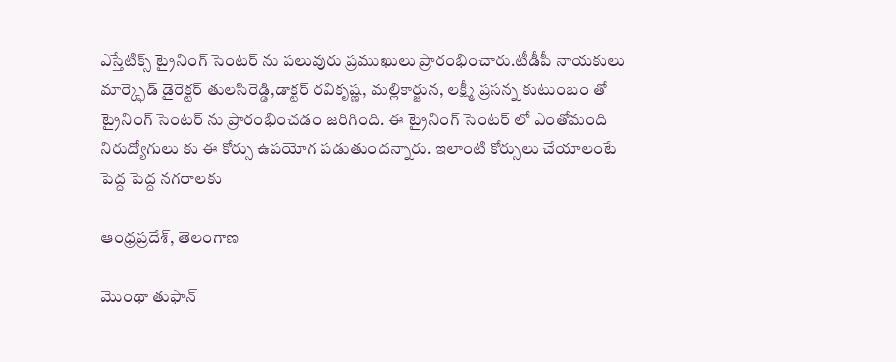ఎస్తేటిక్స్ ట్రైనింగ్ సెంటర్ ను పలువురు ప్రముఖులు ప్రారంభించారు.టీడీపీ నాయకులు మార్క్ఫెడ్ డైరెక్టర్ తులసిరెడ్డి,డాక్టర్ రవికృష్ణ, మల్లికార్జున, లక్ష్మీ ప్రసన్న కుటుంబం తో ట్రైనింగ్ సెంటర్ ను ప్రారంభించడం జరిగింది. ఈ ట్రైనింగ్ సెంటర్ లో ఎంతోమంది నిరుద్యోగులు కు ఈ కోర్సు ఉపయోగ పడుతుందన్నారు. ఇలాంటి కోర్సులు చేయాలంటే పెద్ద పెద్ద నగరాలకు

ఆంధ్రప్రదేశ్, తెలంగాణ

మొంథా తుఫాన్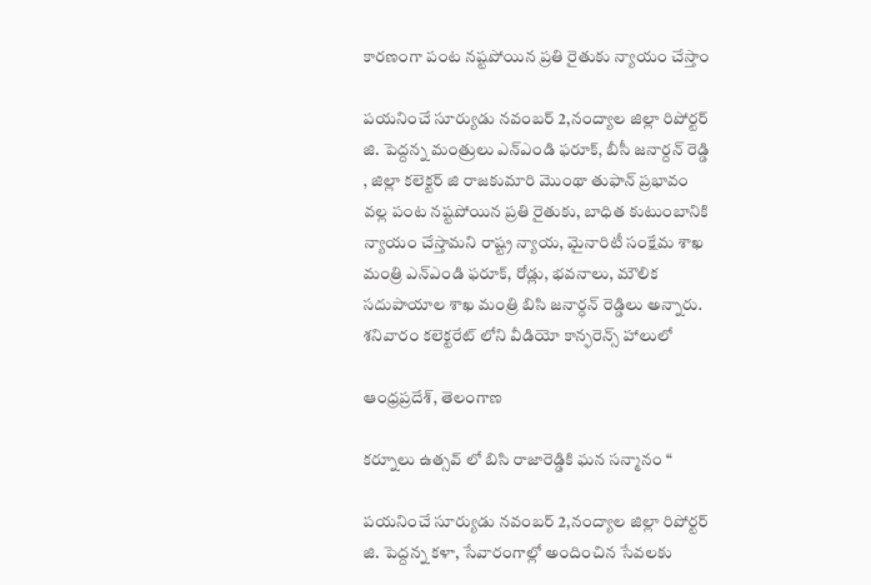కారణంగా పంట నష్టపోయిన ప్రతి రైతుకు న్యాయం చేస్తాం

పయనించే సూర్యుడు నవంబర్ 2,నంద్యాల జిల్లా రిపోర్టర్ జి. పెద్దన్న మంత్రులు ఎన్ఎండి ఫరూక్, బీసీ జనార్దన్ రెడ్డి , జిల్లా కలెక్టర్ జి రాజకుమారి మొంథా తుఫాన్ ప్రభావం వల్ల పంట నష్టపోయిన ప్రతి రైతుకు, బాధిత కుటుంబానికి న్యాయం చేస్తామని రాష్ట్ర న్యాయ, మైనారిటీ సంక్షేమ శాఖ మంత్రి ఎన్ఎండి ఫరూక్, రోడ్లు, భవనాలు, మౌలిక సదుపాయాల శాఖ మంత్రి బిసి జనార్ధన్ రెడ్డిలు అన్నారు. శనివారం కలెక్టరేట్ లోని వీడియో కాన్ఫరెన్స్ హాలులో

ఆంధ్రప్రదేశ్, తెలంగాణ

కర్నూలు ఉత్సవ్ లో బిసి రాజారెడ్డికి ఘన సన్మానం “

పయనించే సూర్యుడు నవంబర్ 2,నంద్యాల జిల్లా రిపోర్టర్ జి. పెద్దన్న కళా, సేవారంగాల్లో అందించిన సేవలకు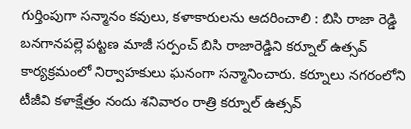గుర్తింపుగా సన్మానం కవులు, కళాకారులను ఆదరించాలి : బిసి రాజా రెడ్డి బనగానపల్లె పట్టణ మాజీ సర్పంచ్ బిసి రాజారెడ్డిని కర్నూల్ ఉత్సవ్ కార్యక్రమంలో నిర్వాహకులు ఘనంగా సన్మానించారు. కర్నూలు నగరంలోని టీజీవి కళాక్షేత్రం నందు శనివారం రాత్రి కర్నూల్ ఉత్సవ్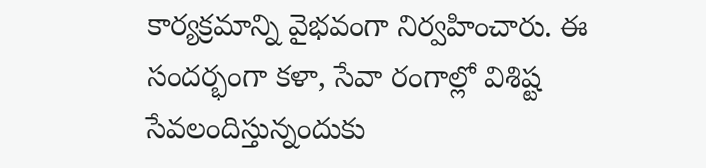కార్యక్రమాన్ని వైభవంగా నిర్వహించారు. ఈ సందర్భంగా కళా, సేవా రంగాల్లో విశిష్ట సేవలందిస్తున్నందుకు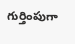గుర్తింపుగా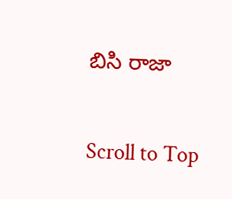బిసి రాజా

Scroll to Top